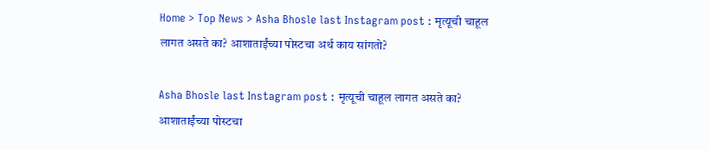Home > Top News > Asha Bhosle last Instagram post : मृत्यूची चाहूल लागत असते का? आशाताईंच्या पोस्टचा अर्थ काय सांगतो?

Asha Bhosle last Instagram post : मृत्यूची चाहूल लागत असते का? आशाताईंच्या पोस्टचा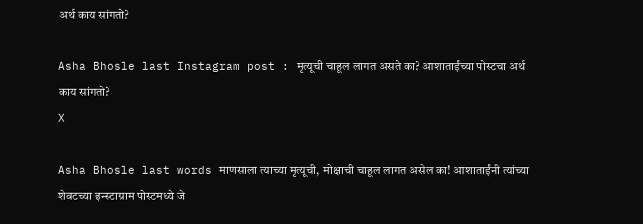अर्थ काय सांगतो?

Asha Bhosle last Instagram post : मृत्यूची चाहूल लागत असते का? आशाताईंच्या पोस्टचा अर्थ काय सांगतो?
X

Asha Bhosle last words माणसाला त्याच्या मृत्यूची, मोक्षाची चाहूल लागत असेल का! आशाताईंनी त्यांच्या शेवटच्या इन्स्टाग्राम पोस्टमध्ये जे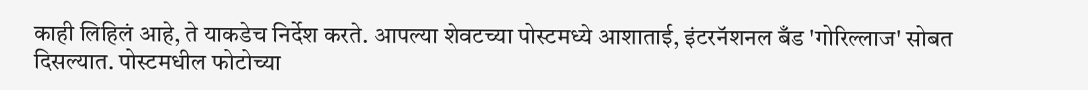काही लिहिलं आहे, ते याकडेच निर्देश करते. आपल्या शेवटच्या पोस्टमध्ये आशाताई, इंटरनॅशनल बँड 'गोरिल्लाज' सोबत दिसल्यात. पोस्टमधील फोटोच्या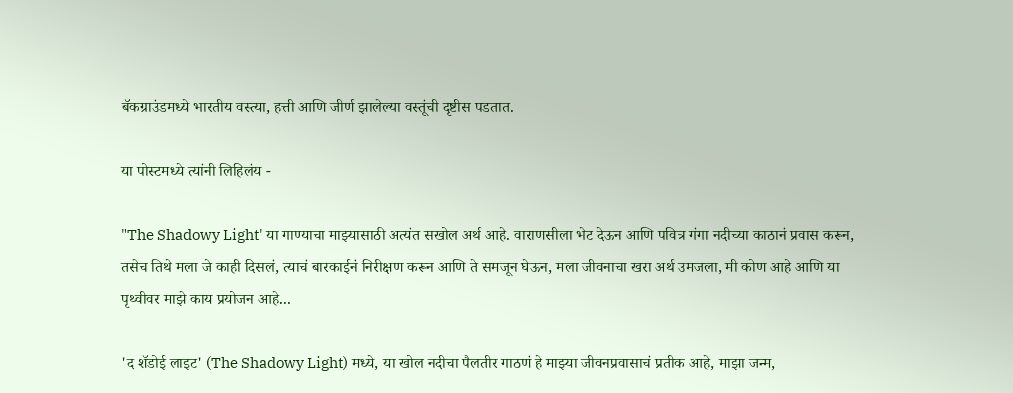बॅकग्राउंडमध्ये भारतीय वस्त्या, हत्ती आणि जीर्ण झालेल्या वस्तूंची दृष्टीस पडतात.

या पोस्टमध्ये त्यांनी लिहिलंय -

"The Shadowy Light' या गाण्याचा माझ्यासाठी अत्यंत सखोल अर्थ आहे. वाराणसीला भेट देऊन आणि पवित्र गंगा नदीच्या काठानं प्रवास करून, तसेच तिथे मला जे काही दिसलं, त्याचं बारकाईनं निरीक्षण करून आणि ते समजून घेऊन, मला जीवनाचा खरा अर्थ उमजला, मी कोण आहे आणि या पृथ्वीवर माझे काय प्रयोजन आहे...

'द शॅडोई लाइट' (The Shadowy Light) मध्ये, या खोल नदीचा पैलतीर गाठणं हे माझ्या जीवनप्रवासाचं प्रतीक आहे, माझा जन्म,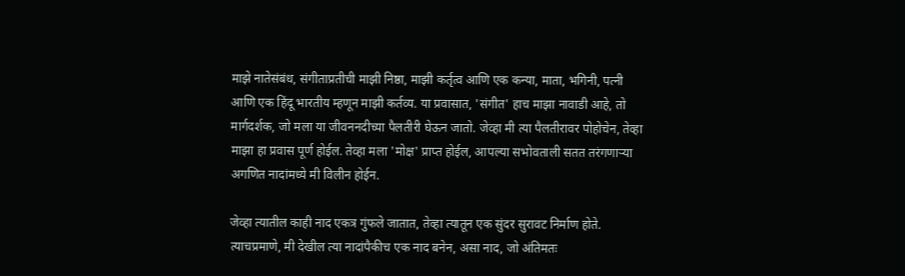माझे नातेसंबंध, संगीताप्रतीची माझी निष्ठा, माझी कर्तृत्व आणि एक कन्या, माता, भगिनी, पत्नी आणि एक हिंदू भारतीय म्हणून माझी कर्तव्य. या प्रवासात, 'संगीत' हाच माझा नावाडी आहे, तो मार्गदर्शक, जो मला या जीवननदीच्या पैलतीरी घेऊन जातो. जेव्हा मी त्या पैलतीरावर पोहोचेन, तेव्हा माझा हा प्रवास पूर्ण होईल. तेव्हा मला 'मोक्ष' प्राप्त होईल, आपल्या सभोवताली सतत तरंगणाऱ्या अगणित नादांमध्ये मी विलीन होईन.

जेव्हा त्यातील काही नाद एकत्र गुंफले जातात, तेव्हा त्यातून एक सुंदर सुरावट निर्माण होते. त्याचप्रमाणे, मी देखील त्या नादांपैकीच एक नाद बनेन, असा नाद, जो अंतिमतः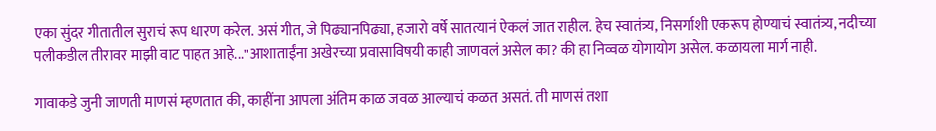एका सुंदर गीतातील सुराचं रूप धारण करेल. असं गीत, जे पिढ्यानपिढ्या, हजारो वर्षे सातत्यानं ऐकलं जात राहील. हेच स्वातंत्र्य, निसर्गाशी एकरूप होण्याचं स्वातंत्र्य, नदीच्या पलीकडील तीरावर माझी वाट पाहत आहे..."आशाताईंना अखेरच्या प्रवासाविषयी काही जाणवलं असेल का? की हा निव्वळ योगायोग असेल. कळायला मार्ग नाही.

गावाकडे जुनी जाणती माणसं म्हणतात की, काहींना आपला अंतिम काळ जवळ आल्याचं कळत असतं. ती माणसं तशा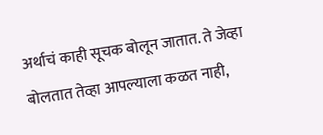अर्थाचं काही सूचक बोलून जातात. ते जेव्हा बोलतात तेव्हा आपल्याला कळत नाही,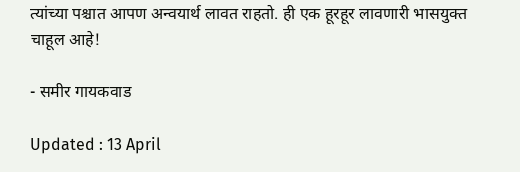त्यांच्या पश्चात आपण अन्वयार्थ लावत राहतो. ही एक हूरहूर लावणारी भासयुक्त चाहूल आहे!

- समीर गायकवाड

Updated : 13 April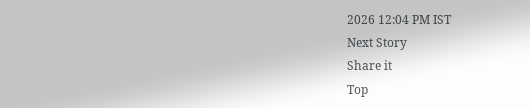2026 12:04 PM IST
Next Story
Share it
Top